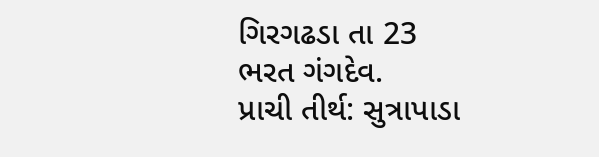ગિરગઢડા તા 23
ભરત ગંગદેવ.
પ્રાચી તીર્થ: સુત્રાપાડા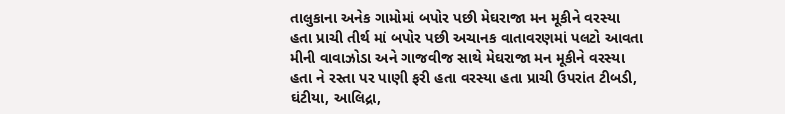તાલુકાના અનેક ગામોમાં બપોર પછી મેઘરાજા મન મૂકીને વરસ્યા હતા પ્રાચી તીર્થ માં બપોર પછી અચાનક વાતાવરણમાં પલટો આવતા મીની વાવાઝોડા અને ગાજવીજ સાથે મેઘરાજા મન મૂકીને વરસ્યા હતા ને રસ્તા પર પાણી ફરી હતા વરસ્યા હતા પ્રાચી ઉપરાંત ટીબડી, ઘંટીયા, આલિદ્રા,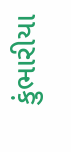કુંભારીયા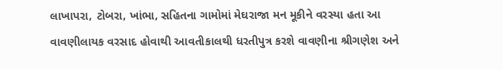લાખાપરા, ટોબરા, ખાંભા, સહિતના ગામોમાં મેઘરાજા મન મૂકીને વરસ્યા હતા આ વાવણીલાયક વરસાદ હોવાથી આવતીકાલથી ધરતીપુત્ર કરશે વાવણીના શ્રીગણેશ અને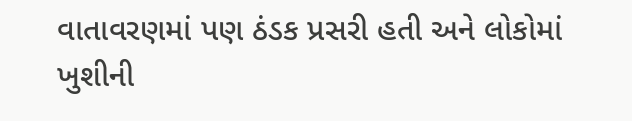વાતાવરણમાં પણ ઠંડક પ્રસરી હતી અને લોકોમાં ખુશીની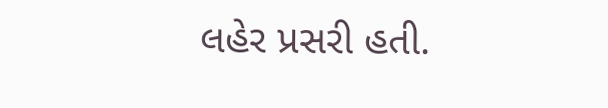લહેર પ્રસરી હતી.